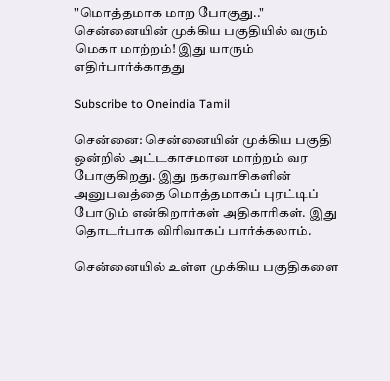"மொத்தமாக மாற போகுது.." சென்னையின் முக்கிய பகுதியில் வரும் மெகா மாற்றம்! இது யாரும் எதிர்பார்க்காதது

Subscribe to Oneindia Tamil

சென்னை: சென்னையின் முக்கிய பகுதி ஒன்றில் அட்டகாசமான மாற்றம் வர போகுகிறது. இது நகரவாசிகளின் அனுபவத்தை மொத்தமாகப் புரட்டிப் போடும் என்கிறார்கள் அதிகாரிகள். இது தொடர்பாக விரிவாகப் பார்க்கலாம்.

சென்னையில் உள்ள முக்கிய பகுதிகளை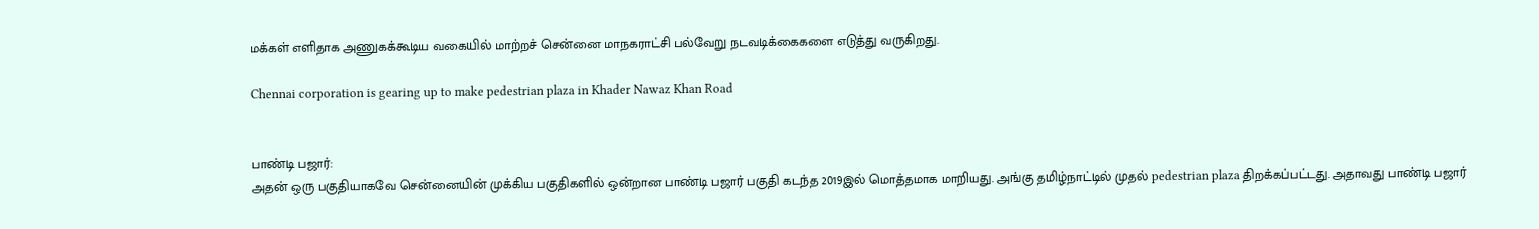மக்கள் எளிதாக அணுகக்கூடிய வகையில் மாற்றச் சென்னை மாநகராட்சி பல்வேறு நடவடிக்கைகளை எடுத்து வருகிறது.

Chennai corporation is gearing up to make pedestrian plaza in Khader Nawaz Khan Road


பாண்டி பஜார்:
அதன் ஒரு பகுதியாகவே சென்னையின் முக்கிய பகுதிகளில் ஒன்றான பாண்டி பஜார் பகுதி கடந்த 2019இல் மொத்தமாக மாறியது. அங்கு தமிழ்நாட்டில் முதல் pedestrian plaza திறக்கப்பட்டது. அதாவது பாண்டி பஜார்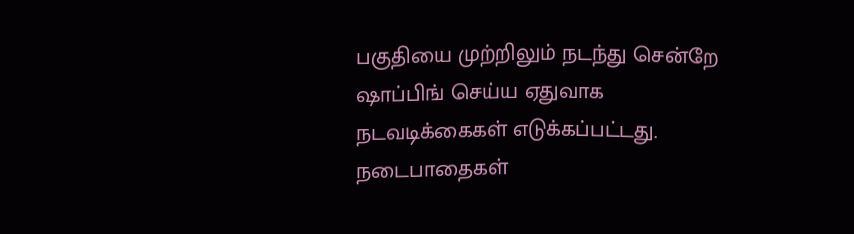பகுதியை முற்றிலும் நடந்து சென்றே ஷாப்பிங் செய்ய ஏதுவாக நடவடிக்கைகள் எடுக்கப்பட்டது. நடைபாதைகள்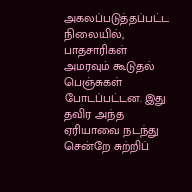அகலப்படுத்தப்பட்ட நிலையில், பாதசாரிகள் அமரவும் கூடுதல் பெஞ்சுகள் போடப்பட்டன. இது தவிர அந்த ஏரியாவை நடந்து சென்றே சுற்றிப்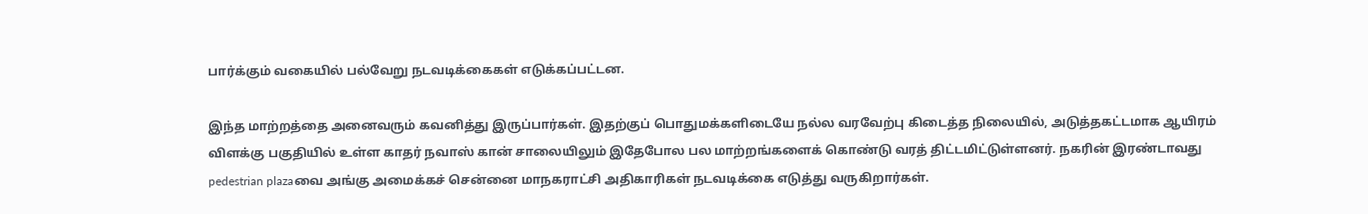பார்க்கும் வகையில் பல்வேறு நடவடிக்கைகள் எடுக்கப்பட்டன.

இந்த மாற்றத்தை அனைவரும் கவனித்து இருப்பார்கள். இதற்குப் பொதுமக்களிடையே நல்ல வரவேற்பு கிடைத்த நிலையில், அடுத்தகட்டமாக ஆயிரம் விளக்கு பகுதியில் உள்ள காதர் நவாஸ் கான் சாலையிலும் இதேபோல பல மாற்றங்களைக் கொண்டு வரத் திட்டமிட்டுள்ளனர். நகரின் இரண்டாவது pedestrian plazaவை அங்கு அமைக்கச் சென்னை மாநகராட்சி அதிகாரிகள் நடவடிக்கை எடுத்து வருகிறார்கள்.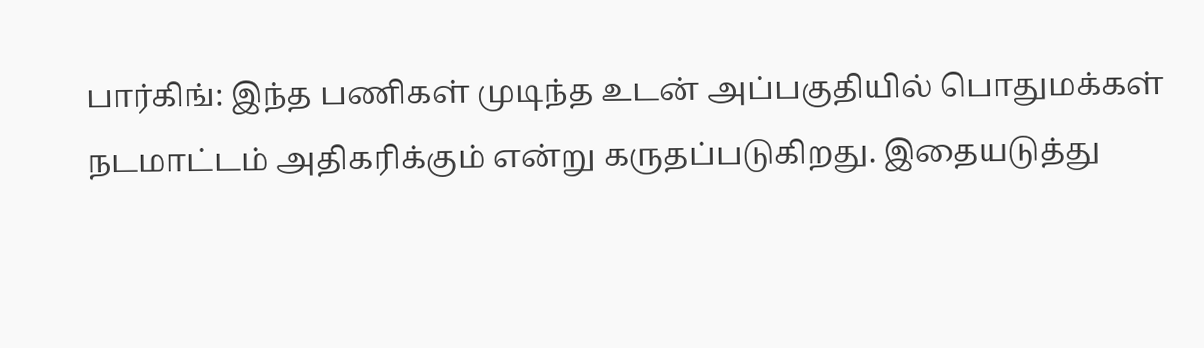பார்கிங்: இந்த பணிகள் முடிந்த உடன் அப்பகுதியில் பொதுமக்கள் நடமாட்டம் அதிகரிக்கும் என்று கருதப்படுகிறது. இதையடுத்து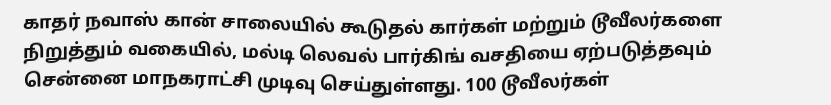காதர் நவாஸ் கான் சாலையில் கூடுதல் கார்கள் மற்றும் டூவீலர்களை நிறுத்தும் வகையில், மல்டி லெவல் பார்கிங் வசதியை ஏற்படுத்தவும் சென்னை மாநகராட்சி முடிவு செய்துள்ளது. 100 டூவீலர்கள்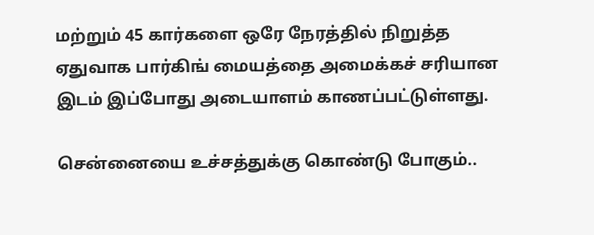மற்றும் 45 கார்களை ஒரே நேரத்தில் நிறுத்த ஏதுவாக பார்கிங் மையத்தை அமைக்கச் சரியான இடம் இப்போது அடையாளம் காணப்பட்டுள்ளது.

சென்னையை உச்சத்துக்கு கொண்டு போகும்..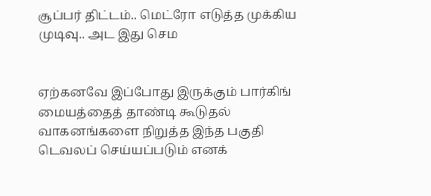சூப்பர் திட்டம்.. மெட்ரோ எடுத்த முக்கிய முடிவு.. அட இது செம


ஏற்கனவே இப்போது இருக்கும் பார்கிங் மையத்தைத் தாண்டி கூடுதல் வாகனங்களை நிறுத்த இந்த பகுதி டெவலப் செய்யப்படும் எனக்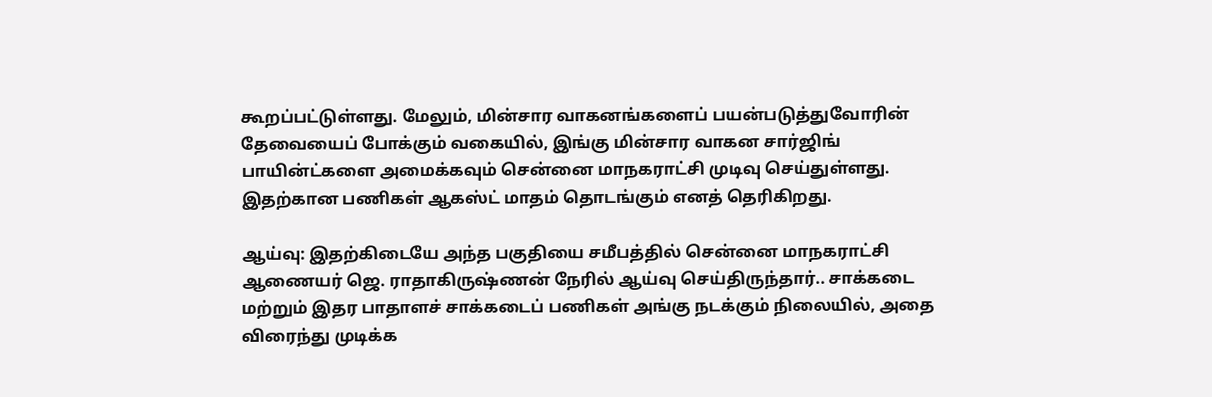கூறப்பட்டுள்ளது. மேலும், மின்சார வாகனங்களைப் பயன்படுத்துவோரின் தேவையைப் போக்கும் வகையில், இங்கு மின்சார வாகன சார்ஜிங் பாயின்ட்களை அமைக்கவும் சென்னை மாநகராட்சி முடிவு செய்துள்ளது. இதற்கான பணிகள் ஆகஸ்ட் மாதம் தொடங்கும் எனத் தெரிகிறது.

ஆய்வு: இதற்கிடையே அந்த பகுதியை சமீபத்தில் சென்னை மாநகராட்சி ஆணையர் ஜெ. ராதாகிருஷ்ணன் நேரில் ஆய்வு செய்திருந்தார்.. சாக்கடை மற்றும் இதர பாதாளச் சாக்கடைப் பணிகள் அங்கு நடக்கும் நிலையில், அதை விரைந்து முடிக்க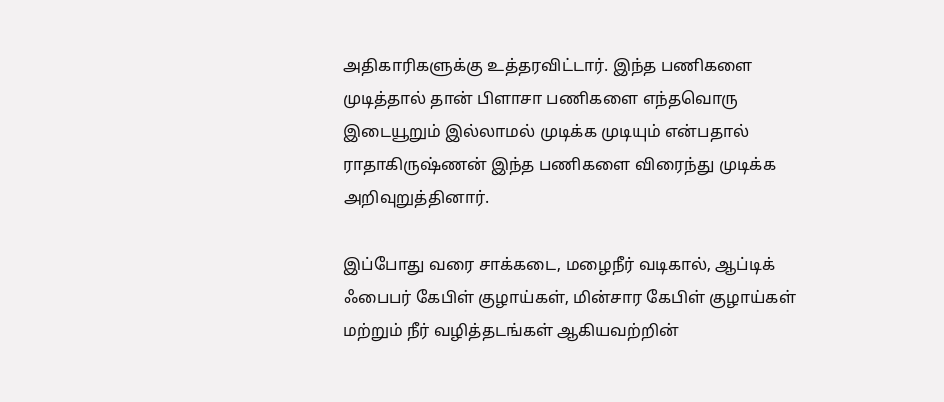அதிகாரிகளுக்கு உத்தரவிட்டார். இந்த பணிகளை முடித்தால் தான் பிளாசா பணிகளை எந்தவொரு இடையூறும் இல்லாமல் முடிக்க முடியும் என்பதால் ராதாகிருஷ்ணன் இந்த பணிகளை விரைந்து முடிக்க அறிவுறுத்தினார்.

இப்போது வரை சாக்கடை, மழைநீர் வடிகால், ஆப்டிக் ஃபைபர் கேபிள் குழாய்கள், மின்சார கேபிள் குழாய்கள் மற்றும் நீர் வழித்தடங்கள் ஆகியவற்றின்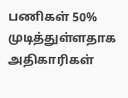பணிகள் 50% முடித்துள்ளதாக அதிகாரிகள்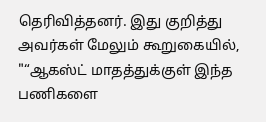தெரிவித்தனர். இது குறித்து அவர்கள் மேலும் கூறுகையில், "“ஆகஸ்ட் மாதத்துக்குள் இந்த பணிகளை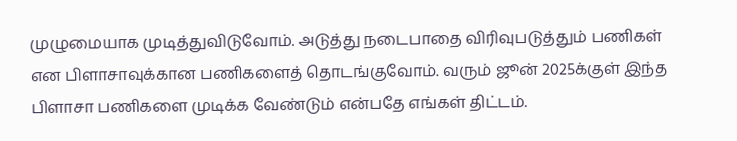முழுமையாக முடித்துவிடுவோம். அடுத்து நடைபாதை விரிவுபடுத்தும் பணிகள் என பிளாசாவுக்கான பணிகளைத் தொடங்குவோம். வரும் ஜூன் 2025க்குள் இந்த பிளாசா பணிகளை முடிக்க வேண்டும் என்பதே எங்கள் திட்டம்.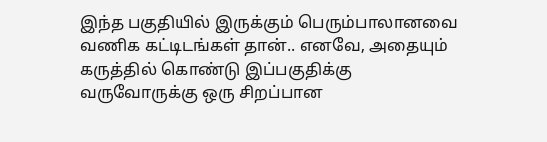இந்த பகுதியில் இருக்கும் பெரும்பாலானவை வணிக கட்டிடங்கள் தான்.. எனவே, அதையும் கருத்தில் கொண்டு இப்பகுதிக்கு வருவோருக்கு ஒரு சிறப்பான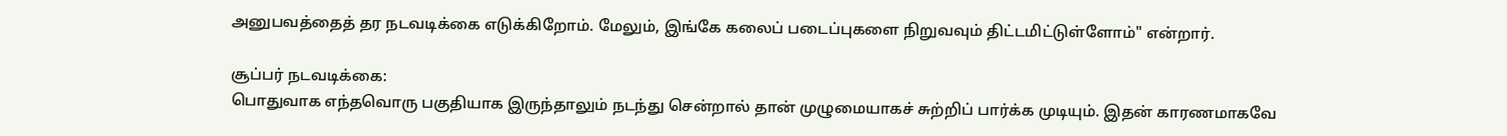அனுபவத்தைத் தர நடவடிக்கை எடுக்கிறோம். மேலும், இங்கே கலைப் படைப்புகளை நிறுவவும் திட்டமிட்டுள்ளோம்" என்றார்.

சூப்பர் நடவடிக்கை:
பொதுவாக எந்தவொரு பகுதியாக இருந்தாலும் நடந்து சென்றால் தான் முழுமையாகச் சுற்றிப் பார்க்க முடியும். இதன் காரணமாகவே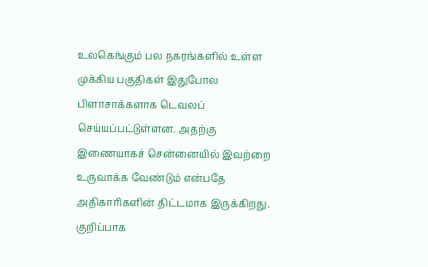உலகெங்கும் பல நகரங்களில் உள்ள முக்கிய பகுதிகள் இதுபோல பிளாசாக்களாக டெவலப் செய்யப்பட்டுள்ளன. அதற்கு இணையாகச் சென்னையில் இவற்றை உருவாக்க வேண்டும் என்பதே அதிகாரிகளின் திட்டமாக இருக்கிறது. குறிப்பாக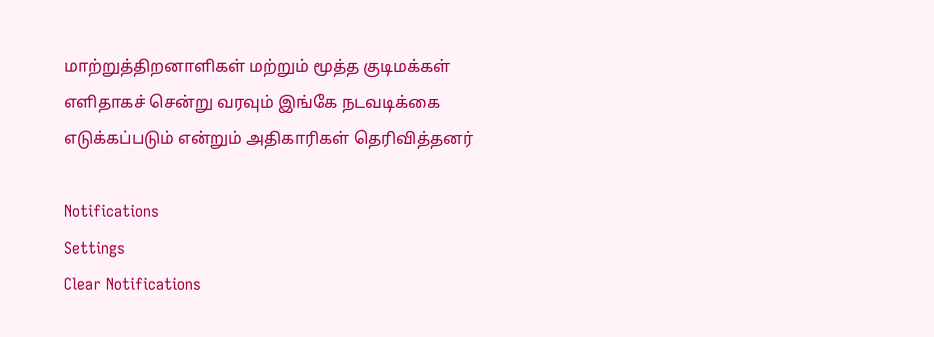மாற்றுத்திறனாளிகள் மற்றும் மூத்த குடிமக்கள் எளிதாகச் சென்று வரவும் இங்கே நடவடிக்கை எடுக்கப்படும் என்றும் அதிகாரிகள் தெரிவித்தனர்

Notifications
Settings
Clear Notifications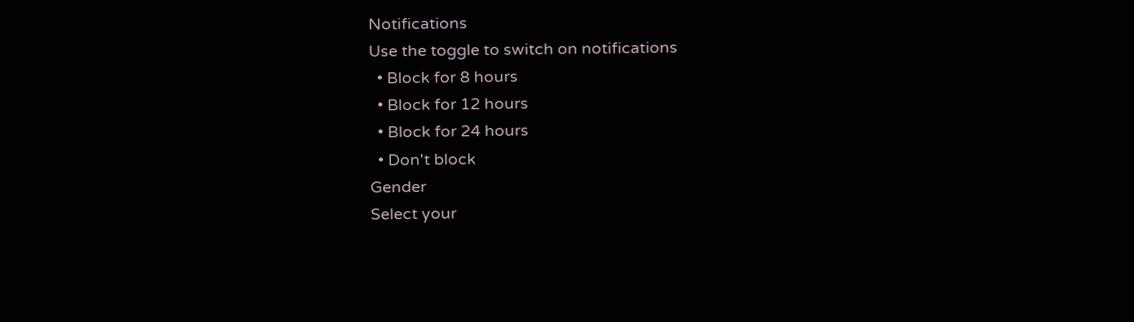Notifications
Use the toggle to switch on notifications
  • Block for 8 hours
  • Block for 12 hours
  • Block for 24 hours
  • Don't block
Gender
Select your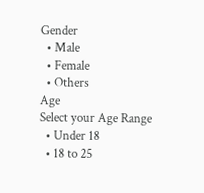Gender
  • Male
  • Female
  • Others
Age
Select your Age Range
  • Under 18
  • 18 to 25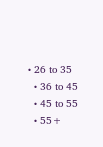• 26 to 35
  • 36 to 45
  • 45 to 55
  • 55+